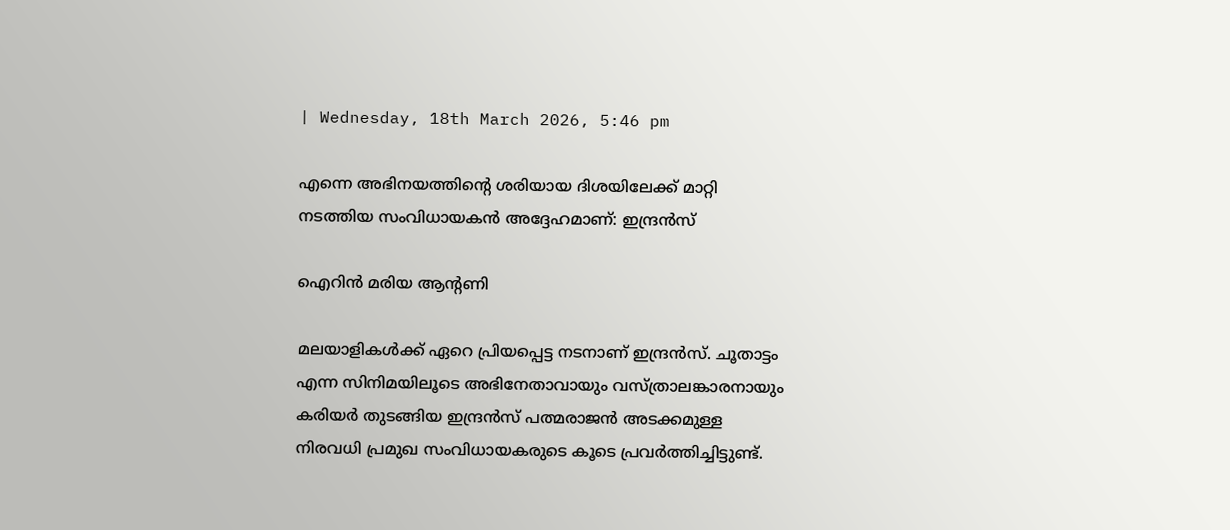| Wednesday, 18th March 2026, 5:46 pm

എന്നെ അഭിനയത്തിന്റെ ശരിയായ ദിശയിലേക്ക് മാറ്റി നടത്തിയ സംവിധായകന്‍ അദ്ദേഹമാണ്: ഇന്ദ്രന്‍സ്

ഐറിന്‍ മരിയ ആന്റണി

മലയാളികള്‍ക്ക് ഏറെ പ്രിയപ്പെട്ട നടനാണ് ഇന്ദ്രന്‍സ്. ചൂതാട്ടം എന്ന സിനിമയിലൂടെ അഭിനേതാവായും വസ്ത്രാലങ്കാരനായും കരിയര്‍ തുടങ്ങിയ ഇന്ദ്രന്‍സ് പത്മരാജന്‍ അടക്കമുള്ള നിരവധി പ്രമുഖ സംവിധായകരുടെ കൂടെ പ്രവര്‍ത്തിച്ചിട്ടുണ്ട്.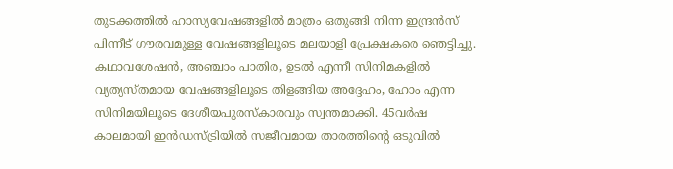തുടക്കത്തില്‍ ഹാസ്യവേഷങ്ങളില്‍ മാത്രം ഒതുങ്ങി നിന്ന ഇന്ദ്രന്‍സ് പിന്നീട് ഗൗരവമുള്ള വേഷങ്ങളിലൂടെ മലയാളി പ്രേക്ഷകരെ ഞെട്ടിച്ചു. കഥാവശേഷന്‍, അഞ്ചാം പാതിര, ഉടല്‍ എന്നീ സിനിമകളില്‍ വ്യത്യസ്തമായ വേഷങ്ങളിലൂടെ തിളങ്ങിയ അദ്ദേഹം, ഹോം എന്ന സിനിമയിലൂടെ ദേശീയപുരസ്‌കാരവും സ്വന്തമാക്കി. 45വര്‍ഷ കാലമായി ഇന്‍ഡസ്ട്രിയില്‍ സജീവമായ താരത്തിന്റെ ഒടുവില്‍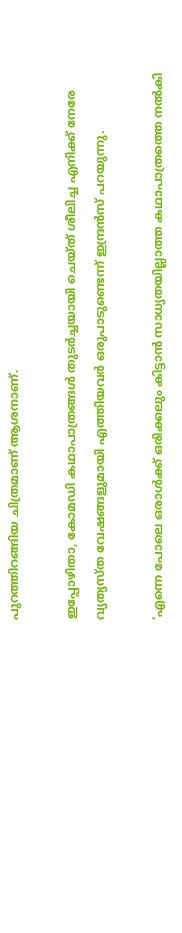പുറത്തിറങ്ങിയ ചിത്രമാണ് ആശനാണ്.

ഇപ്പോഴിതാ, കോമഡി കഥാപാത്രങ്ങള്‍ തുടര്‍ച്ചയായി ചെയ്ത് ശീലിച്ച എനിക്ക് നേരേ വ്യത്യസ്ത വേഷങ്ങളുമായി എത്തിയവര്‍ ഒരുപാടുണ്ടെന്ന് ഇന്ദ്രന്‍സ് പറയുന്നു.

‘എന്നെ പോലെ ഒരാള്‍ക്ക് ഒരിക്കലും കിട്ടാന്‍ സാധ്യതയില്ലാത്ത കഥാപാത്രത്തെ നല്‍കി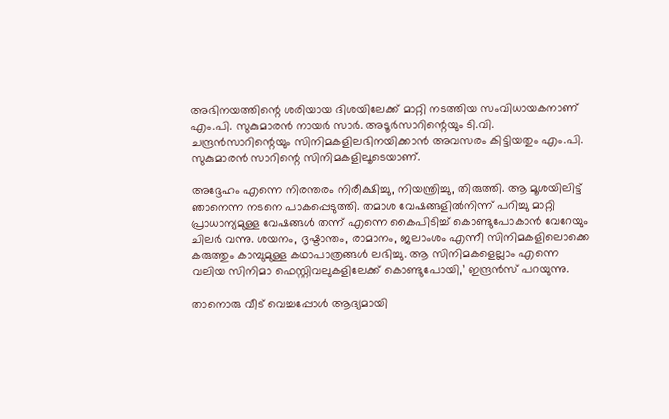അഭിനയത്തിന്റെ ശരിയായ ദിശയിലേക്ക് മാറ്റി നടത്തിയ സംവിധായകനാണ് എം.പി. സുകുമാരന്‍ നായര്‍ സാര്‍. അടൂര്‍സാറിന്റെയും ടി.വി. ചന്ദ്രന്‍സാറിന്റെയും സിനിമകളിലഭിനയിക്കാന്‍ അവസരം കിട്ടിയതും എം.പി. സുകുമാരന്‍ സാറിന്റെ സിനിമകളിലൂടെയാണ്.

അദ്ദേഹം എന്നെ നിരന്തരം നിരീക്ഷിച്ചു, നിയന്ത്രിച്ചു, തിരുത്തി. ആ മൂശയിലിട്ട് ഞാനെന്ന നടനെ പാകപ്പെടുത്തി. തമാശ വേഷങ്ങളില്‍നിന്ന് പറിച്ചു മാറ്റി പ്രാധാന്യമുള്ള വേഷങ്ങള്‍ തന്ന് എന്നെ കൈപിടിച്ച് കൊണ്ടുപോകാന്‍ വേറേയും ചിലര്‍ വന്നു. ശയനം, ദൃഷ്ടാന്തം, രാമാനം, ജലാംശം എന്നീ സിനിമകളിലൊക്കെ കരുത്തും കാമ്പുമുള്ള കഥാപാത്രങ്ങള്‍ ലഭിച്ചു. ആ സിനിമകളെല്ലാം എന്നെ വലിയ സിനിമാ ഫെസ്റ്റിവലുകളിലേക്ക് കൊണ്ടുപോയി,’ ഇന്ദ്രന്‍സ് പറയുന്നു.

താനൊരു വീട് വെച്ചപ്പോള്‍ ആദ്യമായി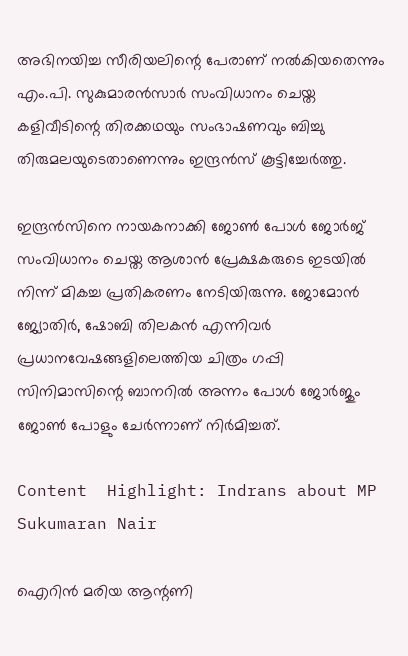അഭിനയിച്ച സീരിയലിന്റെ പേരാണ് നല്‍കിയതെന്നും എം.പി. സുകുമാരന്‍സാര്‍ സംവിധാനം ചെയ്ത കളിവീടിന്റെ തിരക്കഥയും സംഭാഷണവും ബിച്ചു തിരുമലയുടെതാണെന്നും ഇന്ദ്രന്‍സ് കൂട്ടിച്ചേര്‍ത്തു.

ഇന്ദ്രന്‍സിനെ നായകനാക്കി ജോണ്‍ പോള്‍ ജോര്‍ജ് സംവിധാനം ചെയ്ത ആശാന്‍ പ്രേക്ഷകരുടെ ഇടയില്‍ നിന്ന് മികച്ച പ്രതികരണം നേടിയിരുന്നു. ജോമോന്‍ ജ്യോതിര്‍, ഷോബി തിലകന്‍ എന്നിവര്‍ പ്രധാനവേഷങ്ങളിലെത്തിയ ചിത്രം ഗപ്പി സിനിമാസിന്റെ ബാനറില്‍ അന്നം പോള്‍ ജോര്‍ജും ജോണ്‍ പോളും ചേര്‍ന്നാണ് നിര്‍മിച്ചത്.

Content  Highlight: Indrans about MP Sukumaran Nair

ഐറിന്‍ മരിയ ആന്റണി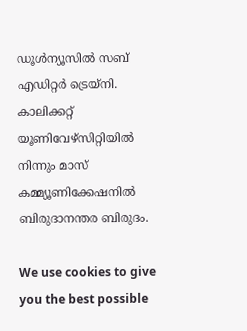ഡൂള്‍ന്യൂസില്‍ സബ് എഡിറ്റര്‍ ട്രെയ്‌നി. കാലിക്കറ്റ് യൂണിവേഴ്‌സിറ്റിയില്‍ നിന്നും മാസ് കമ്മ്യൂണിക്കേഷനില്‍ ബിരുദാനന്തര ബിരുദം.

We use cookies to give you the best possible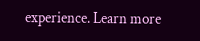experience. Learn more